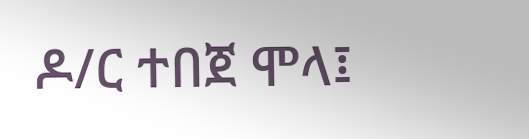ዶ/ር ተበጀ ሞላ፤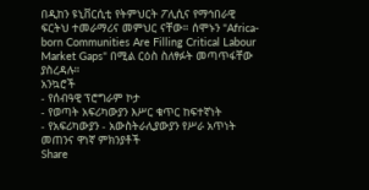በዲከን ዩኒቨርሲቲ የትምህርት ፖሊሲና የማኅበራዊ ፍርትህ ተመራማሪና መምህር ናቸው። ሰሞኑን "Africa-born Communities Are Filling Critical Labour Market Gaps" በሚል ርዕስ ስለፃፉት መጣጥፋቸው ያስረዳሉ።
አንኳሮች
- የሰብዓዊ ፕሮግራም ኮታ
- የወጣት አፍሪካውያን እሥር ቁጥር ከፍተኛነት
- የአፍሪካውያን - አውስትራሊያውያን የሥራ አጥነት መጠንና ዋነኛ ምክንያቶች
Share